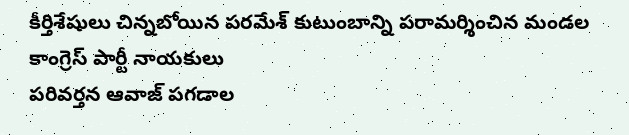కీర్తిశేషులు చిన్నబోయిన పరమేశ్ కుటుంబాన్ని పరామర్శించిన మండల కాంగ్రెస్ పార్టీ నాయకులు
పరివర్తన ఆవాజ్ పగడాల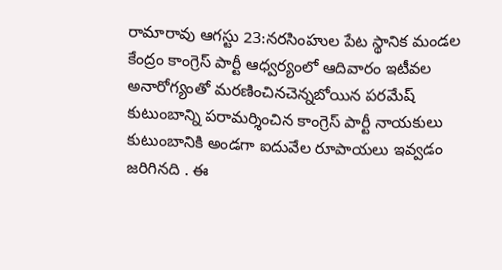రామారావు ఆగస్టు 23:నరసింహుల పేట స్థానిక మండల కేంద్రం కాంగ్రెస్ పార్టీ ఆధ్వర్యంలో ఆదివారం ఇటీవల అనారోగ్యంతో మరణించినచెన్నబోయిన పరమేష్ కుటుంబాన్ని పరామర్శించిన కాంగ్రెస్ పార్టీ నాయకులు కుటుంబానికి అండగా ఐదువేల రూపాయలు ఇవ్వడం జరిగినది . ఈ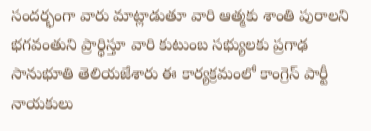సందర్భంగా వారు మాట్లాడుతూ వారి ఆత్మకు శాంతి పురాలని భగవంతుని ప్రార్థిస్తూ వారి కుటుంబ సభ్యులకు ప్రగాఢ సానుభూతి తెలియజేశారు ఈ కార్యక్రమంలో కాంగ్రెస్ పార్టీ నాయకులు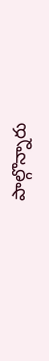పాల్గొన్నారు